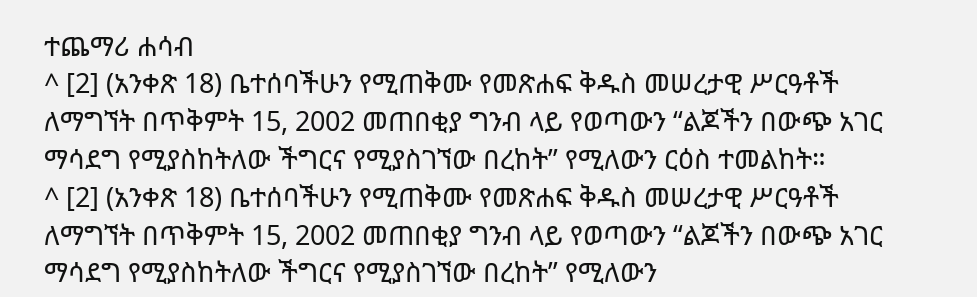ተጨማሪ ሐሳብ
^ [2] (አንቀጽ 18) ቤተሰባችሁን የሚጠቅሙ የመጽሐፍ ቅዱስ መሠረታዊ ሥርዓቶች ለማግኘት በጥቅምት 15, 2002 መጠበቂያ ግንብ ላይ የወጣውን “ልጆችን በውጭ አገር ማሳደግ የሚያስከትለው ችግርና የሚያስገኘው በረከት” የሚለውን ርዕስ ተመልከት።
^ [2] (አንቀጽ 18) ቤተሰባችሁን የሚጠቅሙ የመጽሐፍ ቅዱስ መሠረታዊ ሥርዓቶች ለማግኘት በጥቅምት 15, 2002 መጠበቂያ ግንብ ላይ የወጣውን “ልጆችን በውጭ አገር ማሳደግ የሚያስከትለው ችግርና የሚያስገኘው በረከት” የሚለውን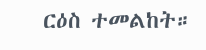ርዕስ ተመልከት።